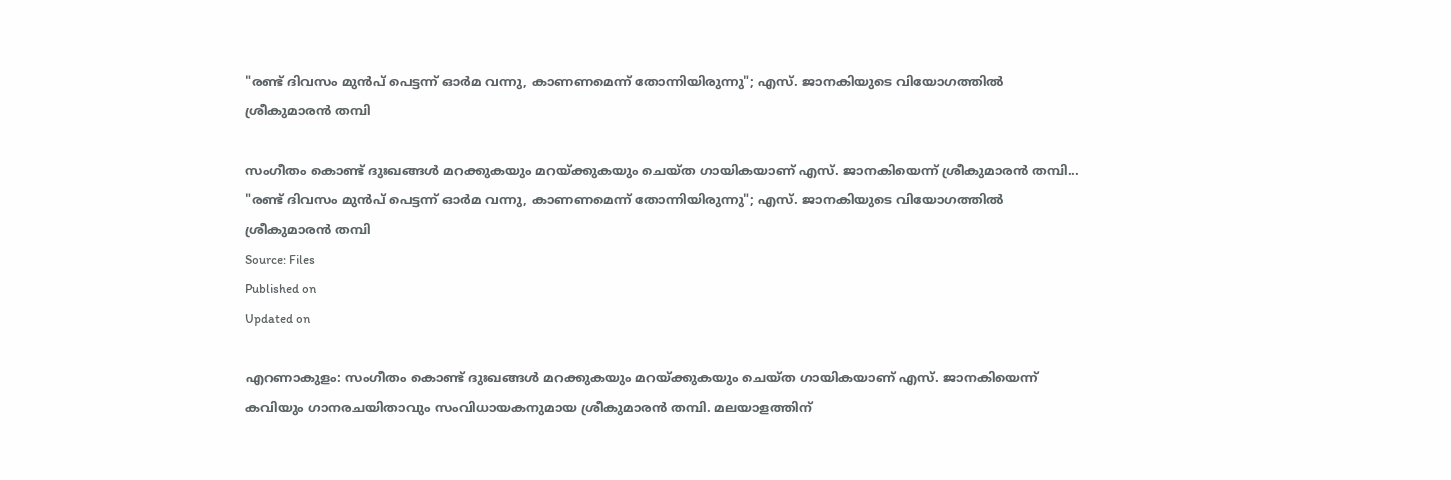"രണ്ട് ദിവസം മുൻപ് പെട്ടന്ന് ഓർമ വന്നു, കാണണമെന്ന് തോന്നിയിരുന്നു"; എസ്. ജാനകിയുടെ വിയോഗത്തിൽ ശ്രീകുമാരൻ തമ്പി

സംഗീതം കൊണ്ട് ദുഃഖങ്ങള്‍ മറക്കുകയും മറയ്ക്കുകയും ചെയ്ത ഗായികയാണ് എസ്. ജാനകിയെന്ന് ശ്രീകുമാരൻ തമ്പി...
"രണ്ട് ദിവസം മുൻപ് പെട്ടന്ന് ഓർമ വന്നു, കാണണമെന്ന് തോന്നിയിരുന്നു"; എസ്. ജാനകിയുടെ വിയോഗത്തിൽ ശ്രീകുമാരൻ തമ്പി
Source: Files
Published on
Updated on

എറണാകുളം: സംഗീതം കൊണ്ട് ദുഃഖങ്ങള്‍ മറക്കുകയും മറയ്ക്കുകയും ചെയ്ത ഗായികയാണ് എസ്. ജാനകിയെന്ന് കവിയും ഗാനരചയിതാവും സംവിധായകനുമായ ശ്രീകുമാരൻ തമ്പി. മലയാളത്തിന്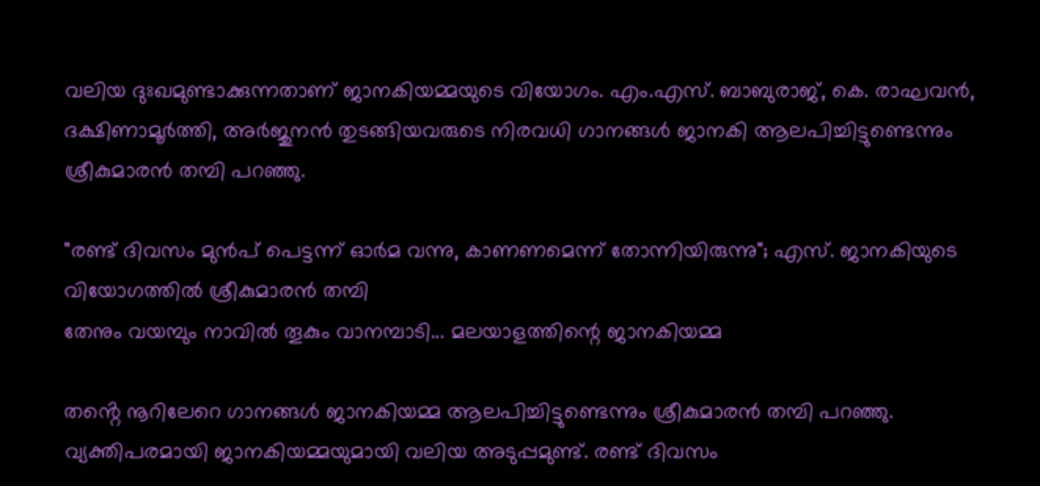വലിയ ദുഃഖമുണ്ടാക്കുന്നതാണ് ജാനകിയമ്മയുടെ വിയോഗം. എം.എസ്. ബാബുരാജ്, കെ. രാഘവൻ, ദക്ഷിണാമൂർത്തി, അർജുനൻ തുടങ്ങിയവരുടെ നിരവധി ഗാനങ്ങൾ ജാനകി ആലപിച്ചിട്ടുണ്ടെന്നും ശ്രീകുമാരൻ തമ്പി പറഞ്ഞു.

"രണ്ട് ദിവസം മുൻപ് പെട്ടന്ന് ഓർമ വന്നു, കാണണമെന്ന് തോന്നിയിരുന്നു"; എസ്. ജാനകിയുടെ വിയോഗത്തിൽ ശ്രീകുമാരൻ തമ്പി
തേനും വയമ്പും നാവിൽ തൂകും വാനമ്പാടി... മലയാളത്തിന്റെ ജാനകിയമ്മ

തൻ്റെ നൂറിലേറെ ഗാനങ്ങൾ ജാനകിയമ്മ ആലപിച്ചിട്ടുണ്ടെന്നും ശ്രീകുമാരൻ തമ്പി പറഞ്ഞു. വ്യക്തിപരമായി ജാനകിയമ്മയുമായി വലിയ അടുപ്പമുണ്ട്. രണ്ട് ദിവസം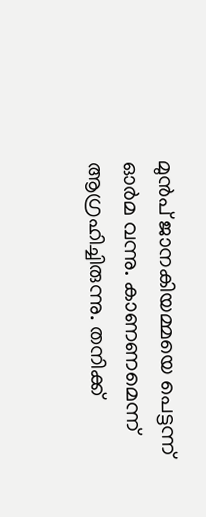മുൻപ് ജാനകിയമ്മയെ പെട്ടന്ന് ഓർമ വന്നു. കാണണമെന്ന് ആഗ്രഹിച്ചിരുന്നു. തനിക്ക്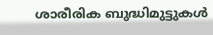ശാരീരിക ബുദ്ധിമുട്ടുകൾ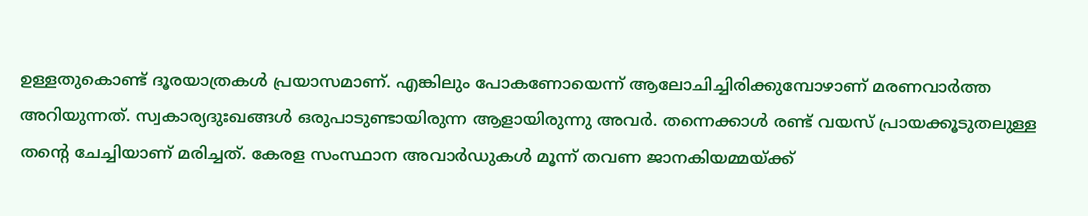ഉള്ളതുകൊണ്ട് ദൂരയാത്രകൾ പ്രയാസമാണ്. എങ്കിലും പോകണോയെന്ന് ആലോചിച്ചിരിക്കുമ്പോഴാണ് മരണവാർത്ത അറിയുന്നത്. സ്വകാര്യദുഃഖങ്ങൾ ഒരുപാടുണ്ടായിരുന്ന ആളായിരുന്നു അവർ. തന്നെക്കാൾ രണ്ട് വയസ് പ്രായക്കൂടുതലുള്ള തൻ്റെ ചേച്ചിയാണ് മരിച്ചത്. കേരള സംസ്ഥാന അവാർഡുകൾ മൂന്ന് തവണ ജാനകിയമ്മയ്ക്ക്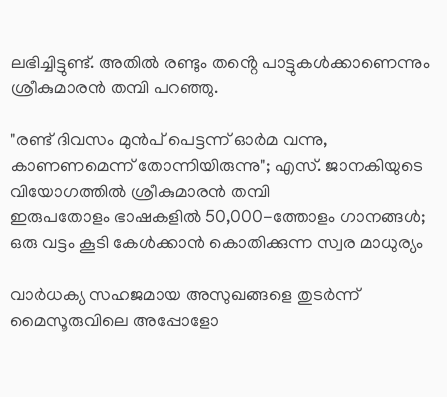ലഭിച്ചിട്ടുണ്ട്. അതിൽ രണ്ടും തൻ്റെ പാട്ടുകൾക്കാണെന്നും ശ്രീകുമാരൻ തമ്പി പറഞ്ഞു.

"രണ്ട് ദിവസം മുൻപ് പെട്ടന്ന് ഓർമ വന്നു, കാണണമെന്ന് തോന്നിയിരുന്നു"; എസ്. ജാനകിയുടെ വിയോഗത്തിൽ ശ്രീകുമാരൻ തമ്പി
ഇരുപതോളം ഭാഷകളില്‍ 50,000-ത്തോളം ഗാനങ്ങള്‍; ഒരു വട്ടം കൂടി കേള്‍ക്കാന്‍ കൊതിക്കുന്ന സ്വര മാധുര്യം

വാർധക്യ സഹജമായ അസുഖങ്ങളെ തുടർന്ന് മൈസൂരുവിലെ അപ്പോളോ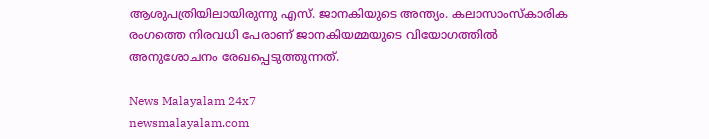ആശുപത്രിയിലായിരുന്നു എസ്. ജാനകിയുടെ അന്ത്യം. കലാസാംസ്കാരിക രംഗത്തെ നിരവധി പേരാണ് ജാനകിയമ്മയുടെ വിയോഗത്തിൽ അനുശോചനം രേഖപ്പെടുത്തുന്നത്.

News Malayalam 24x7
newsmalayalam.com